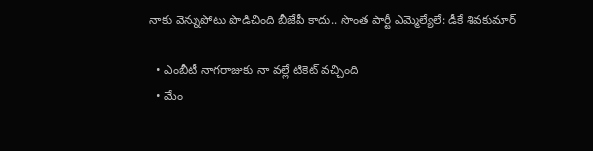నాకు వెన్నుపోటు పొడిచింది బీజేపీ కాదు.. సొంత పార్టీ ఎమ్మెల్యేలే: డీకే శివకుమార్

  • ఎంబీటీ నాగరాజుకు నా వల్లే టికెట్ వచ్చింది
  • మేం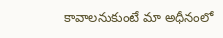కావాలనుకుంటే మా అధీనంలో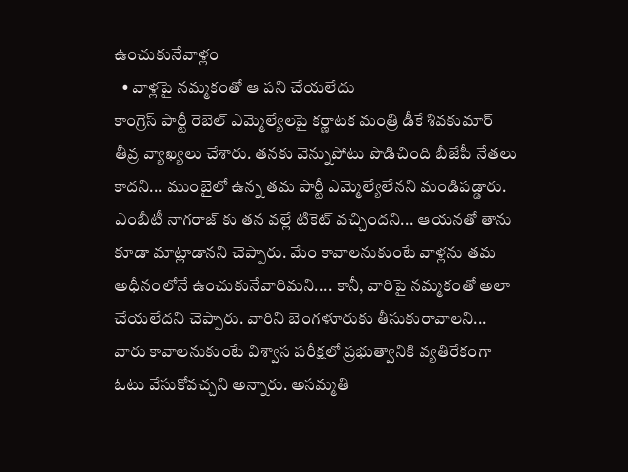ఉంచుకునేవాళ్లం
  • వాళ్లపై నమ్మకంతో ఆ పని చేయలేదు
కాంగ్రెస్ పార్టీ రెబెల్ ఎమ్మెల్యేలపై కర్ణాటక మంత్రి డీకే శివకుమార్ తీవ్ర వ్యాఖ్యలు చేశారు. తనకు వెన్నుపోటు పొడిచింది బీజేపీ నేతలు కాదని... ముంబైలో ఉన్న తమ పార్టీ ఎమ్మెల్యేలేనని మండిపడ్డారు. ఎంబీటీ నాగరాజ్ కు తన వల్లే టికెట్ వచ్చిందని... ఆయనతో తాను కూడా మాట్లాడానని చెప్పారు. మేం కావాలనుకుంటే వాళ్లను తమ అధీనంలోనే ఉంచుకునేవారిమని.... కానీ, వారిపై నమ్మకంతో అలా చేయలేదని చెప్పారు. వారిని బెంగళూరుకు తీసుకురావాలని... వారు కావాలనుకుంటే విశ్వాస పరీక్షలో ప్రభుత్వానికి వ్యతిరేకంగా ఓటు వేసుకోవచ్చని అన్నారు. అసమ్మతి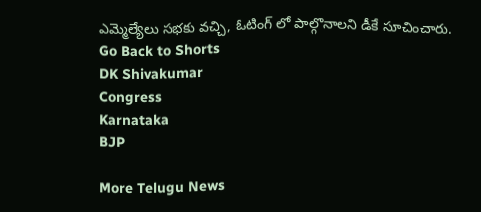ఎమ్మెల్యేలు సభకు వచ్చి, ఓటింగ్ లో పాల్గొనాలని డీకే సూచించారు.
Go Back to Shorts
DK Shivakumar
Congress
Karnataka
BJP

More Telugu News